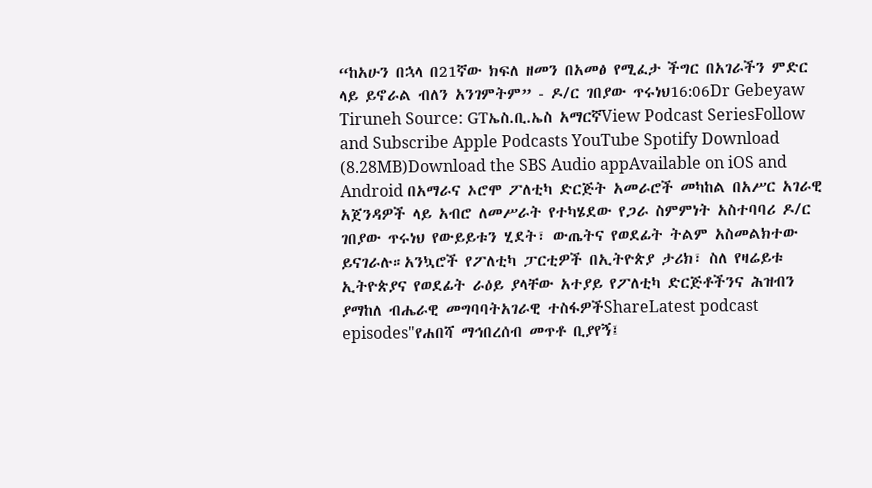“ከአሁን በኋላ በ21ኛው ክፍለ ዘመን በአመፅ የሚፈታ ችግር በአገራችን ምድር ላይ ይኖራል ብለን አንገምትም” - ዶ/ር ገበያው ጥሩነህ16:06Dr Gebeyaw Tiruneh Source: GTኤስ.ቢ.ኤስ አማርኛView Podcast SeriesFollow and Subscribe Apple Podcasts YouTube Spotify Download (8.28MB)Download the SBS Audio appAvailable on iOS and Android በአማራና ኦሮሞ ፖለቲካ ድርጅት አመራሮች መካከል በአሥር አገራዊ አጀንዳዎች ላይ አብሮ ለመሥራት የተካሄደው የጋራ ስምምነት አስተባባሪ ዶ/ር ገበያው ጥሩነህ የውይይቱን ሂደት፣ ውጤትና የወደፊት ትልም አስመልክተው ይናገራሉ።አንኳሮች የፖለቲካ ፓርቲዎች በኢትዮጵያ ታሪክ፣ ስለ የዛሬይቱ ኢትዮጵያና የወደፊት ራዕይ ያላቸው አተያይ የፖለቲካ ድርጅቶችንና ሕዝብን ያማከለ ብሔራዊ መግባባትአገራዊ ተስፋዎችShareLatest podcast episodes"የሐበሻ ማኅበረሰብ መጥቶ ቢያየኝ፤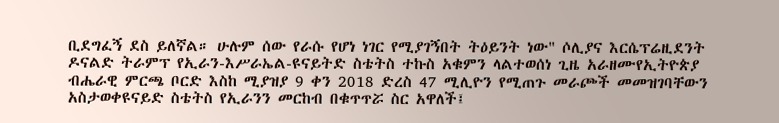ቢደግፈኝ ደስ ይለኛል። ሁሉም ሰው የራሱ የሆነ ነገር የሚያገኝበት ትዕይንት ነው" ሶሊያና እርሴፕሬዚደንት ዶናልድ ትራምፕ የኢራን-እሥራኤል-ዩናይትድ ስቴትስ ተኩስ አቁምን ላልተወሰነ ጊዜ አራዘሙየኢትዮጵያ ብሔራዊ ምርጫ ቦርድ እስከ ሚያዝያ 9 ቀን 2018 ድረስ 47 ሚሊዮን የሚጠጉ መራጮች መመዝገባቸውን አስታወቀዩናይድ ስቴትስ የኢራንን መርከብ በቁጥጥሯ ስር አዋለች፤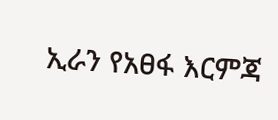ኢራን የአፀፋ እርምጃ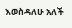እወስዳለሁ አለች